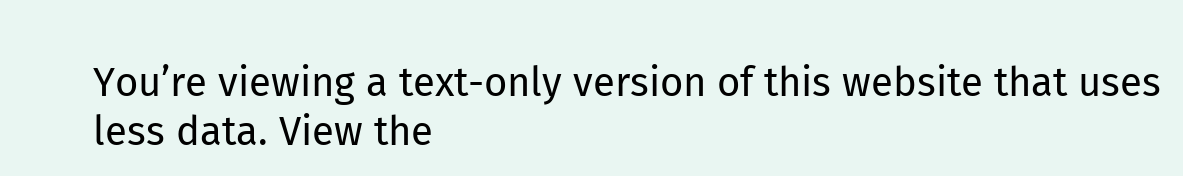You’re viewing a text-only version of this website that uses less data. View the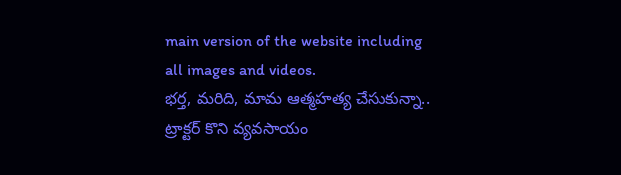main version of the website including all images and videos.
భర్త, మరిది, మామ ఆత్మహత్య చేసుకున్నా.. ట్రాక్టర్ కొని వ్యవసాయం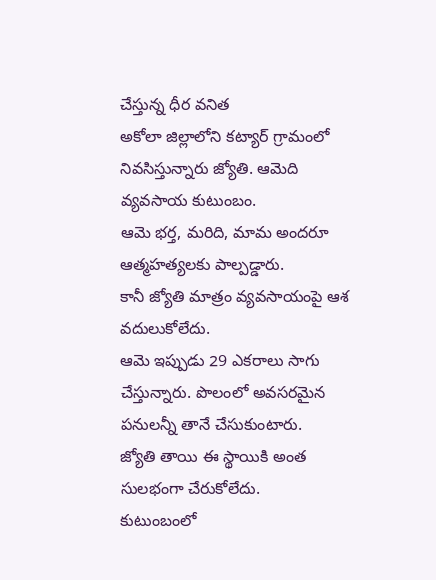చేస్తున్న ధీర వనిత
అకోలా జిల్లాలోని కట్యార్ గ్రామంలో నివసిస్తున్నారు జ్యోతి. ఆమెది వ్యవసాయ కుటుంబం.
ఆమె భర్త, మరిది, మామ అందరూ ఆత్మహత్యలకు పాల్పడ్డారు.
కానీ జ్యోతి మాత్రం వ్యవసాయంపై ఆశ వదులుకోలేదు.
ఆమె ఇప్పుడు 29 ఎకరాలు సాగు చేస్తున్నారు. పొలంలో అవసరమైన పనులన్నీ తానే చేసుకుంటారు.
జ్యోతి తాయి ఈ స్థాయికి అంత సులభంగా చేరుకోలేదు.
కుటుంబంలో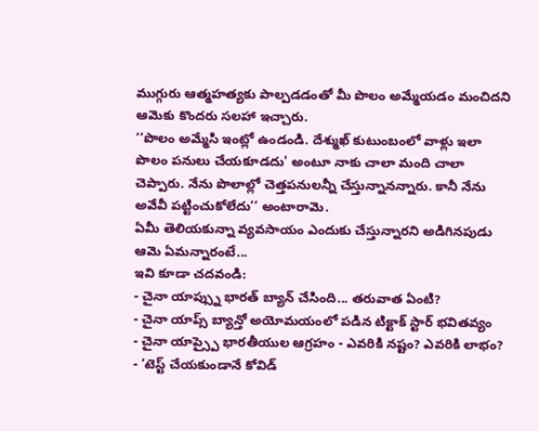ముగ్గురు ఆత్మహత్యకు పాల్పడడంతో మీ పొలం అమ్మేయడం మంచిదని ఆమెకు కొందరు సలహా ఇచ్చారు.
‘‘పొలం అమ్మేసి ఇంట్లో ఉండండి. దేశ్ముఖ్ కుటుంబంలో వాళ్లు ఇలా పొలం పనులు చేయకూడదు' అంటూ నాకు చాలా మంది చాలా చెప్పారు. నేను పొలాల్లో చెత్తపనులన్నీ చేస్తున్నానన్నారు. కానీ నేను అవేవీ పట్టించుకోలేదు’’ అంటారామె.
ఏమీ తెలియకున్నా వ్యవసాయం ఎందుకు చేస్తున్నారని అడిగినపుడు ఆమె ఏమన్నారంటే...
ఇవి కూడా చదవండి:
- చైనా యాప్స్ను భారత్ బ్యాన్ చేసింది... తరువాత ఏంటి?
- చైనా యాప్స్ బ్యాన్తో అయోమయంలో పడిన టిక్టాక్ స్టార్ భవితవ్యం
- చైనా యాప్స్పై భారతీయుల ఆగ్రహం - ఎవరికి నష్టం? ఎవరికి లాభం?
- ’టెస్ట్ చేయకుండానే కోవిడ్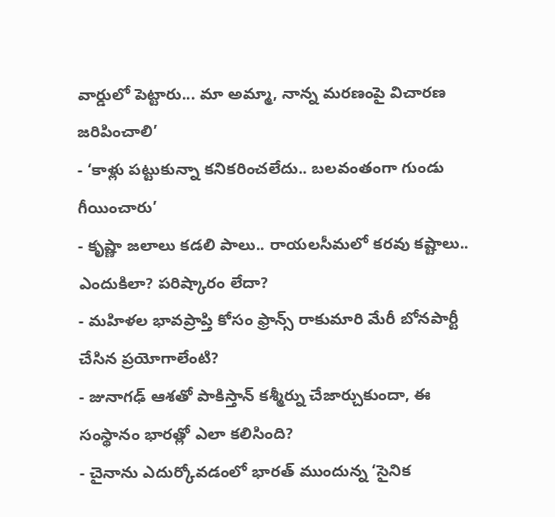వార్డులో పెట్టారు... మా అమ్మా, నాన్న మరణంపై విచారణ జరిపించాలి’
- ‘కాళ్లు పట్టుకున్నా కనికరించలేదు.. బలవంతంగా గుండు గీయించారు’
- కృష్ణా జలాలు కడలి పాలు.. రాయలసీమలో కరవు కష్టాలు.. ఎందుకిలా? పరిష్కారం లేదా?
- మహిళల భావప్రాప్తి కోసం ఫ్రాన్స్ రాకుమారి మేరీ బోనపార్టీ చేసిన ప్రయోగాలేంటి?
- జునాగఢ్ ఆశతో పాకిస్తాన్ కశ్మీర్ను చేజార్చుకుందా, ఈ సంస్థానం భారత్లో ఎలా కలిసింది?
- చైనాను ఎదుర్కోవడంలో భారత్ ముందున్న ‘సైనిక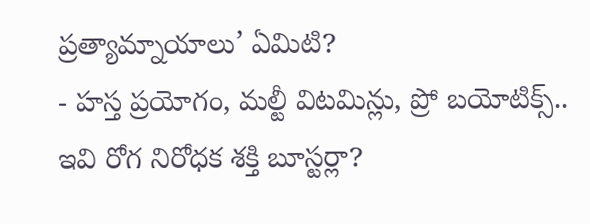ప్రత్యామ్నాయాలు’ ఏమిటి?
- హస్త ప్రయోగం, మల్టీ విటమిన్లు, ప్రో బయోటిక్స్.. ఇవి రోగ నిరోధక శక్తి బూస్టర్లా?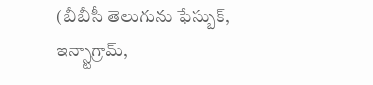(బీబీసీ తెలుగును ఫేస్బుక్, ఇన్స్టాగ్రామ్,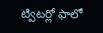ట్విటర్లో ఫాలో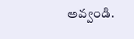అవ్వండి.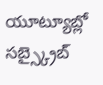యూట్యూబ్లో సబ్స్క్రైబ్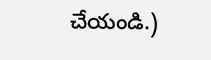చేయండి.)